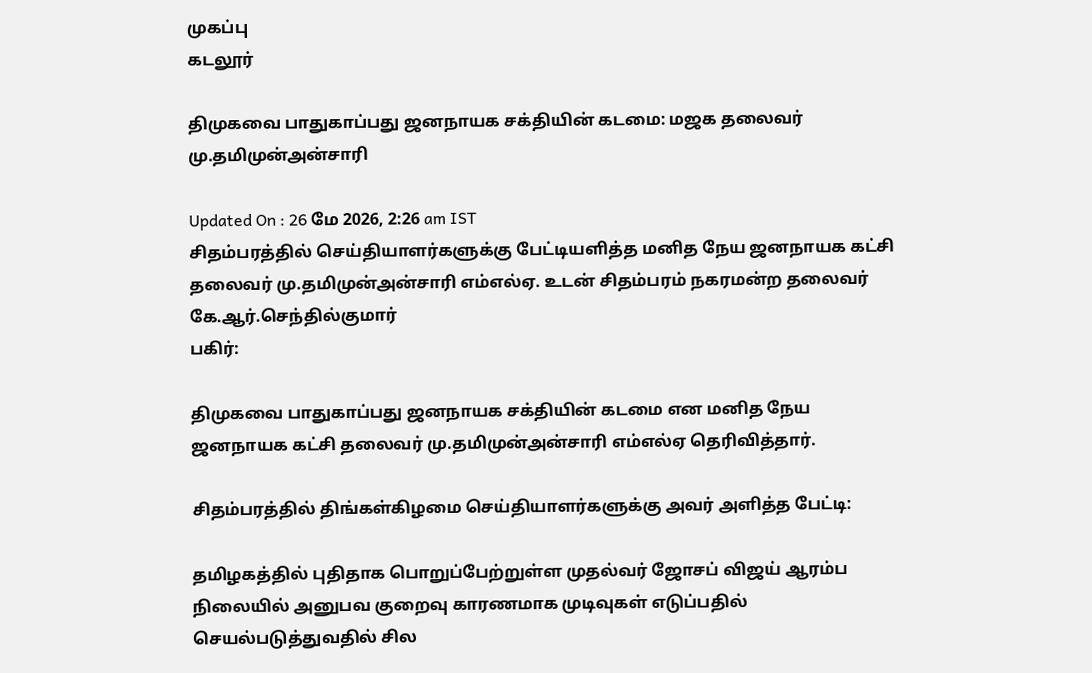முகப்பு
கடலூர்

திமுகவை பாதுகாப்பது ஜனநாயக சக்தியின் கடமை: மஜக தலைவர் மு.தமிமுன்அன்சாரி

Updated On : 26 மே 2026, 2:26 am IST
சிதம்பரத்தில் செய்தியாளர்களுக்கு பேட்டியளித்த மனித நேய ஜனநாயக கட்சி தலைவர் மு.தமிமுன்அன்சாரி எம்எல்ஏ. உடன் சிதம்பரம் நகரமன்ற தலைவர் கே.ஆர்.செந்தில்குமார்
பகிர்:

திமுகவை பாதுகாப்பது ஜனநாயக சக்தியின் கடமை என மனித நேய ஜனநாயக கட்சி தலைவர் மு.தமிமுன்அன்சாரி எம்எல்ஏ தெரிவித்தார்.

சிதம்பரத்தில் திங்கள்கிழமை செய்தியாளர்களுக்கு அவர் அளித்த பேட்டி:

தமிழகத்தில் புதிதாக பொறுப்பேற்றுள்ள முதல்வர் ஜோசப் விஜய் ஆரம்ப நிலையில் அனுபவ குறைவு காரணமாக முடிவுகள் எடுப்பதில் செயல்படுத்துவதில் சில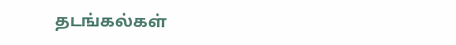தடங்கல்கள்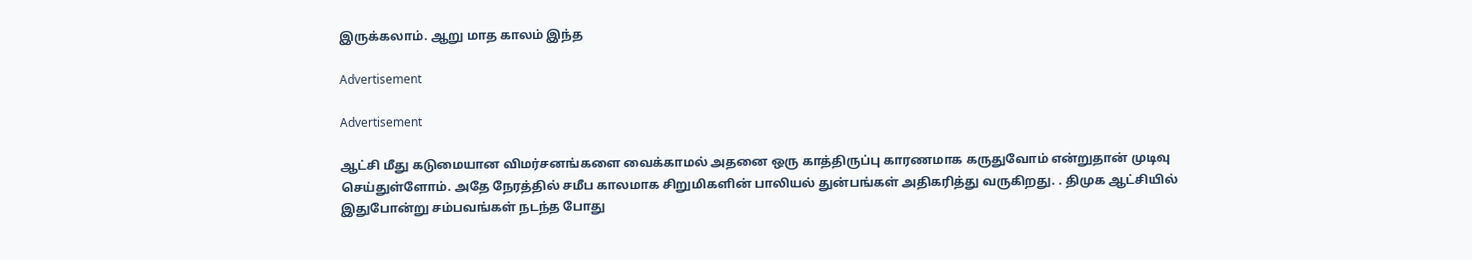இருக்கலாம். ஆறு மாத காலம் இந்த

Advertisement

Advertisement

ஆட்சி மீது கடுமையான விமர்சனங்களை வைக்காமல் அதனை ஒரு காத்திருப்பு காரணமாக கருதுவோம் என்றுதான் முடிவு செய்துள்ளோம். அதே நேரத்தில் சமீப காலமாக சிறுமிகளின் பாலியல் துன்பங்கள் அதிகரித்து வருகிறது. . திமுக ஆட்சியில் இதுபோன்று சம்பவங்கள் நடந்த போது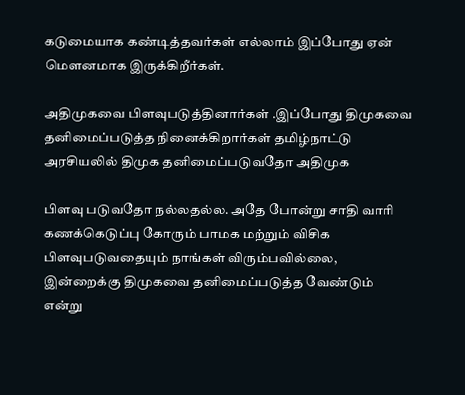கடுமையாக கண்டித்தவர்கள் எல்லாம் இப்போது ஏன் மௌனமாக இருக்கிறீர்கள்.

அதிமுகவை பிளவுபடுத்தினார்கள் .இப்போது திமுகவை தனிமைப்படுத்த நினைக்கிறார்கள் தமிழ்நாட்டு அரசியலில் திமுக தனிமைப்படுவதோ அதிமுக

பிளவு படுவதோ நல்லதல்ல. அதே போன்று சாதி வாரி கணக்கெடுப்பு கோரும் பாமக மற்றும் விசிக பிளவுபடுவதையும் நாங்கள் விரும்பவில்லை, இன்றைக்கு திமுகவை தனிமைப்படுத்த வேண்டும் என்று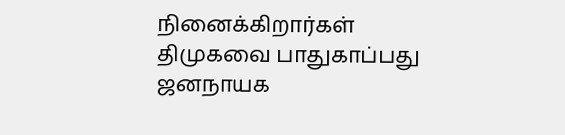நினைக்கிறார்கள் திமுகவை பாதுகாப்பது ஜனநாயக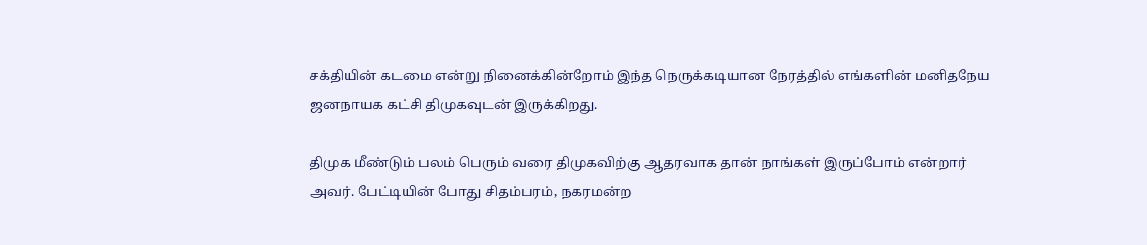சக்தியின் கடமை என்று நினைக்கின்றோம் இந்த நெருக்கடியான நேரத்தில் எங்களின் மனிதநேய ஜனநாயக கட்சி திமுகவுடன் இருக்கிறது.

திமுக மீண்டும் பலம் பெரும் வரை திமுகவிற்கு ஆதரவாக தான் நாங்கள் இருப்போம் என்றார் அவர். பேட்டியின் போது சிதம்பரம், நகரமன்ற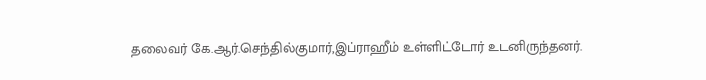தலைவர் கே.ஆர்.செந்தில்குமார்,இப்ராஹீம் உள்ளிட்டோர் உடனிருந்தனர்.